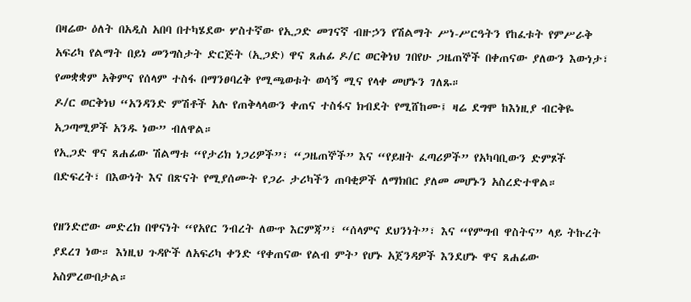በዛሬው ዕለት በአዲስ አበባ በተካሄደው ሦስተኛው የኢጋድ መገናኛ ብዙኃን የሽልማት ሥነ-ሥርዓትን የከፈቱት የምሥራቅ አፍሪካ የልማት በይነ መንግስታት ድርጅት (ኢጋድ) ዋና ጸሐፊ ዶ/ር ወርቅነህ ገበየሁ ጋዜጠኞች በቀጠናው ያለውን እውነታ፣ የመቋቋም አቅምና የሰላም ተስፋ በማንፀባረቅ የሚጫወቱት ወሳኝ ሚና የላቀ መሆኑን ገለጹ።
ዶ/ር ወርቅነህ “አንዳንድ ምሽቶች አሉ የጠቅላላውን ቀጠና ተስፋና ክብደት የሚሸከሙ፤ ዛሬ ደግሞ ከእነዚያ ብርቅዬ አጋጣሚዎች አንዱ ነው” ብለዋል።
የኢጋድ ዋና ጸሐፊው ሽልማቱ “የታሪክ ነጋሪዎች”፣ “ጋዜጠኞች” እና “የይዘት ፈጣሪዎች” የአካባቢውን ድምጾች በድፍረት፣ በእውነት እና በጽናት የሚያሰሙት የጋራ ታሪካችን ጠባቂዎች ለማክበር ያለመ መሆኑን አስረድተዋል።

የዘንድሮው መድረክ በዋናነት “የአየር ንብረት ለውጥ እርምጃ”፣ “ሰላምና ደህንነት”፣ እና “የምግብ ዋስትና” ላይ ትኩረት ያደረገ ነው። እነዚህ ጉዳዮች ለአፍሪካ ቀንድ ‘የቀጠናው የልብ ምት’ የሆኑ አጀንዳዎች እንደሆኑ ዋና ጸሐፊው አስምረውበታል።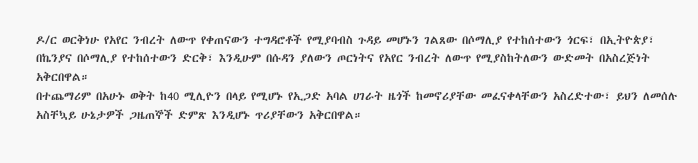ዶ/ር ወርቅነሁ የአየር ንብረት ለውጥ የቀጠናውን ተግዳሮቶች የሚያባብስ ጉዳይ መሆኑን ገልጸው በሶማሊያ የተከሰተውን ጎርፍ፣ በኢትዮጵያ፣ በኬንያና በሶማሊያ የተከሰተውን ድርቅ፣ እንዲሁም በሱዳን ያለውን ጦርነትና የአየር ንብረት ለውጥ የሚያስከትለውን ውድመት በአስረጅነት አቅርበዋል።
በተጨማሪም በአሁኑ ወቅት ከ40 ሚሊዮን በላይ የሚሆኑ የኢጋድ አባል ሀገራት ዜጎች ከመኖሪያቸው መፈናቀላቸውን አስረድተው፣ ይህን ለመሰሉ አስቸኳይ ሁኔታዎች ጋዜጠኞች ድምጽ እንዲሆኑ ጥሪያቸውን አቅርበዋል።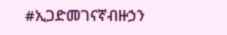#ኢጋድመገናኛብዙኃን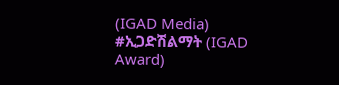(IGAD Media)
#ኢጋድሽልማት (IGAD Award)